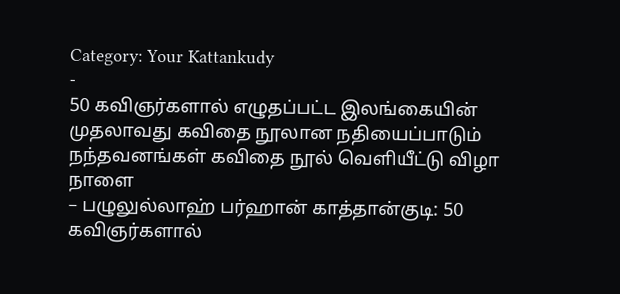Category: Your Kattankudy
-
50 கவிஞர்களால் எழுதப்பட்ட இலங்கையின் முதலாவது கவிதை நூலான நதியைப்பாடும் நந்தவனங்கள் கவிதை நூல் வெளியீட்டு விழா நாளை
– பழுலுல்லாஹ் பர்ஹான் காத்தான்குடி: 50 கவிஞர்களால்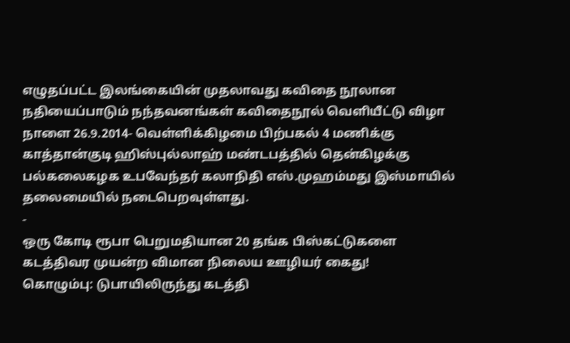எழுதப்பட்ட இலங்கையின் முதலாவது கவிதை நூலான நதியைப்பாடும் நந்தவனங்கள் கவிதைநூல் வெளியீட்டு விழா நாளை 26.9.2014- வெள்ளிக்கிழமை பிற்பகல் 4 மணிக்கு காத்தான்குடி ஹிஸ்புல்லாஹ் மண்டபத்தில் தென்கிழக்கு பல்கலைகழக உபவேந்தர் கலாநிதி எஸ்.முஹம்மது இஸ்மாயில் தலைமையில் நடைபெறவுள்ளது.
-
ஒரு கோடி ரூபா பெறுமதியான 20 தங்க பிஸ்கட்டுகளை கடத்திவர முயன்ற விமான நிலைய ஊழியர் கைது!
கொழும்பு: டுபாயிலிருந்து கடத்தி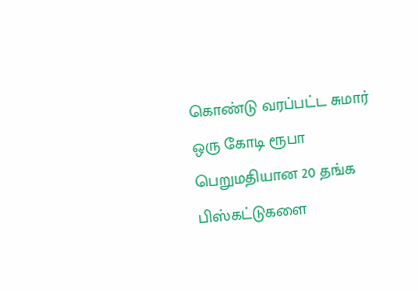கொண்டு வரப்பட்ட சுமார் ஒரு கோடி ரூபா பெறுமதியான 20 தங்க பிஸ்கட்டுகளை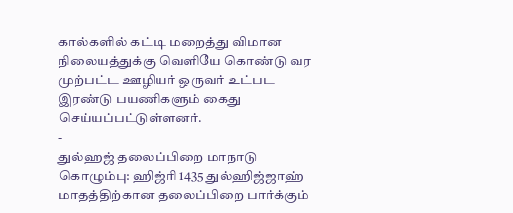கால்களில் கட்டி மறைத்து விமான நிலையத்துக்கு வெளியே கொண்டு வர முற்பட்ட ஊழியர் ஒருவர் உட்பட இரண்டு பயணிகளும் கைது செய்யப்பட்டுள்ளனர்.
-
துல்ஹஜ் தலைப்பிறை மாநாடு
கொழும்பு: ஹிஜ்ரி 1435 துல்ஹிஜ்ஜாஹ் மாதத்திற்கான தலைப்பிறை பார்க்கும்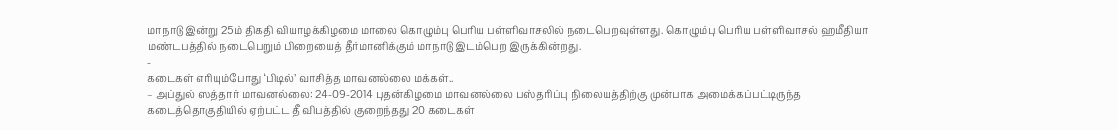மாநாடு இன்று 25ம் திகதி வியாழக்கிழமை மாலை கொழும்பு பெரிய பள்ளிவாசலில் நடைபெறவுள்ளது. கொழும்பு பெரிய பள்ளிவாசல் ஹமீதியா மண்டபத்தில் நடைபெறும் பிறையைத் தீர்மானிக்கும் மாநாடு இடம்பெற இருக்கின்றது.
-
கடைகள் எரியும்போது ‘பிடில்’ வாசித்த மாவனல்லை மக்கள்..
– அப்துல் ஸத்தார் மாவனல்லை: 24-09-2014 புதன்கிழமை மாவனல்லை பஸ்தரிப்பு நிலையத்திற்கு முன்பாக அமைக்கப்பட்டிருந்த கடைத்தொகுதியில் ஏற்பட்ட தீ விபத்தில் குறைந்தது 20 கடைகள்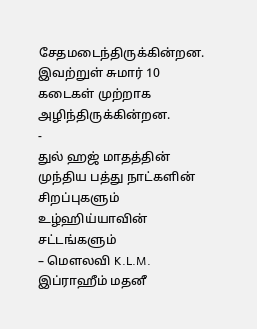சேதமடைந்திருக்கின்றன. இவற்றுள் சுமார் 10 கடைகள் முற்றாக அழிந்திருக்கின்றன.
-
துல் ஹஜ் மாதத்தின் முந்திய பத்து நாட்களின் சிறப்புகளும் உழ்ஹிய்யாவின் சட்டங்களும்
– மௌலவி K.L.M. இப்ராஹீம் மதனீ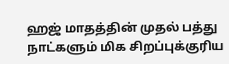ஹஜ் மாதத்தின் முதல் பத்து நாட்களும் மிக சிறப்புக்குரிய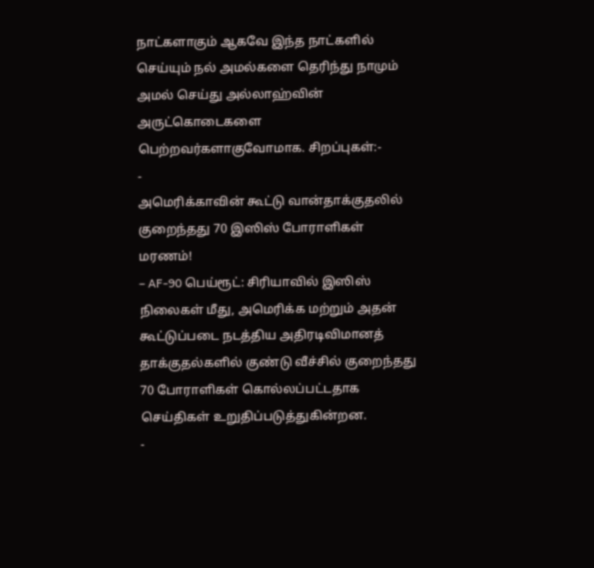நாட்களாகும் ஆகவே இந்த நாட்களில் செய்யும் நல் அமல்களை தெரிந்து நாமும் அமல் செய்து அல்லாஹ்வின் அருட்கொடைகளை பெற்றவர்களாகுவோமாக. சிறப்புகள்:-
-
அமெரிக்காவின் கூட்டு வான்தாக்குதலில் குறைந்தது 70 இஸிஸ் போராளிகள் மரணம்!
– AF-90 பெய்ரூட்: சிரியாவில் இஸிஸ் நிலைகள் மீது, அமெரிக்க மற்றும் அதன் கூட்டுப்படை நடத்திய அதிரடிவிமானத் தாக்குதல்களில் குண்டு வீச்சில் குறைந்தது 70 போராளிகள் கொல்லப்பட்டதாக செய்திகள் உறுதிப்படுத்துகின்றன.
-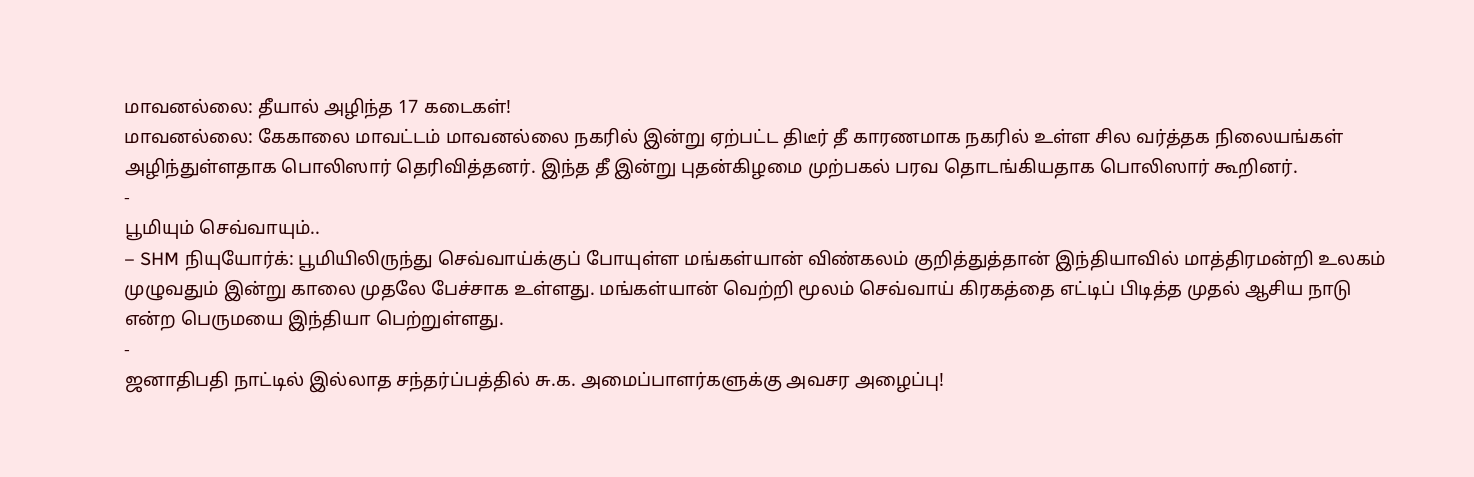மாவனல்லை: தீயால் அழிந்த 17 கடைகள்!
மாவனல்லை: கேகாலை மாவட்டம் மாவனல்லை நகரில் இன்று ஏற்பட்ட திடீர் தீ காரணமாக நகரில் உள்ள சில வர்த்தக நிலையங்கள் அழிந்துள்ளதாக பொலிஸார் தெரிவித்தனர். இந்த தீ இன்று புதன்கிழமை முற்பகல் பரவ தொடங்கியதாக பொலிஸார் கூறினர்.
-
பூமியும் செவ்வாயும்..
– SHM நியுயோர்க்: பூமியிலிருந்து செவ்வாய்க்குப் போயுள்ள மங்கள்யான் விண்கலம் குறித்துத்தான் இந்தியாவில் மாத்திரமன்றி உலகம் முழுவதும் இன்று காலை முதலே பேச்சாக உள்ளது. மங்கள்யான் வெற்றி மூலம் செவ்வாய் கிரகத்தை எட்டிப் பிடித்த முதல் ஆசிய நாடு என்ற பெருமயை இந்தியா பெற்றுள்ளது.
-
ஜனாதிபதி நாட்டில் இல்லாத சந்தர்ப்பத்தில் சு.க. அமைப்பாளர்களுக்கு அவசர அழைப்பு!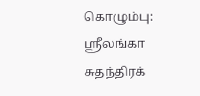கொழும்பு: ஸ்ரீலங்கா சுதந்திரக்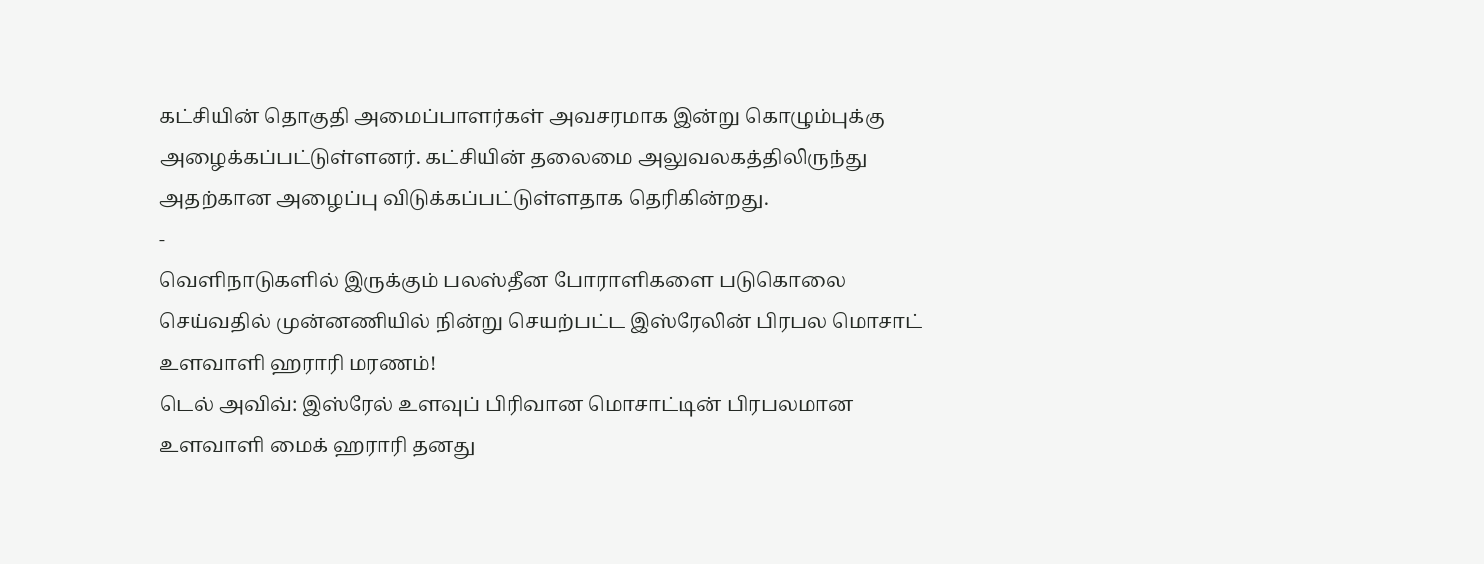கட்சியின் தொகுதி அமைப்பாளர்கள் அவசரமாக இன்று கொழும்புக்கு அழைக்கப்பட்டுள்ளனர். கட்சியின் தலைமை அலுவலகத்திலிருந்து அதற்கான அழைப்பு விடுக்கப்பட்டுள்ளதாக தெரிகின்றது.
-
வெளிநாடுகளில் இருக்கும் பலஸ்தீன போராளிகளை படுகொலை செய்வதில் முன்னணியில் நின்று செயற்பட்ட இஸ்ரேலின் பிரபல மொசாட் உளவாளி ஹராரி மரணம்!
டெல் அவிவ்: இஸ்ரேல் உளவுப் பிரிவான மொசாட்டின் பிரபலமான உளவாளி மைக் ஹராரி தனது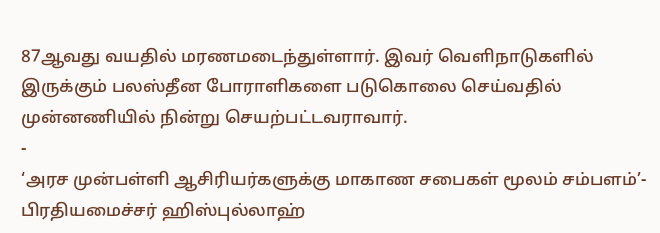87ஆவது வயதில் மரணமடைந்துள்ளார். இவர் வெளிநாடுகளில் இருக்கும் பலஸ்தீன போராளிகளை படுகொலை செய்வதில் முன்னணியில் நின்று செயற்பட்டவராவார்.
-
‘அரச முன்பள்ளி ஆசிரியர்களுக்கு மாகாண சபைகள் மூலம் சம்பளம்’- பிரதியமைச்சர் ஹிஸ்புல்லாஹ்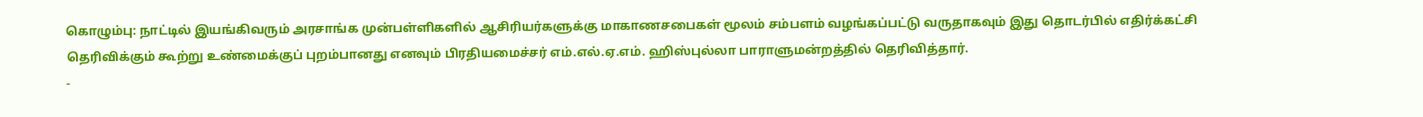கொழும்பு: நாட்டில் இயங்கிவரும் அரசாங்க முன்பள்ளிகளில் ஆசிரியர்களுக்கு மாகாணசபைகள் மூலம் சம்பளம் வழங்கப்பட்டு வருதாகவும் இது தொடர்பில் எதிர்க்கட்சி தெரிவிக்கும் கூற்று உண்மைக்குப் புறம்பானது எனவும் பிரதியமைச்சர் எம்.எல்.ஏ.எம். ஹிஸ்புல்லா பாராளுமன்றத்தில் தெரிவித்தார்.
-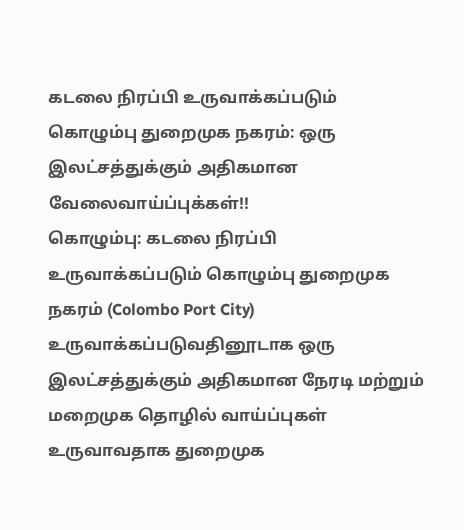கடலை நிரப்பி உருவாக்கப்படும் கொழும்பு துறைமுக நகரம்: ஒரு இலட்சத்துக்கும் அதிகமான வேலைவாய்ப்புக்கள்!!
கொழும்பு: கடலை நிரப்பி உருவாக்கப்படும் கொழும்பு துறைமுக நகரம் (Colombo Port City) உருவாக்கப்படுவதினூடாக ஒரு இலட்சத்துக்கும் அதிகமான நேரடி மற்றும் மறைமுக தொழில் வாய்ப்புகள் உருவாவதாக துறைமுக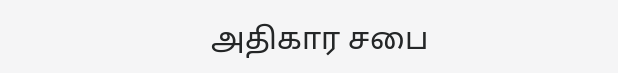அதிகார சபை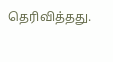தெரிவித்தது.